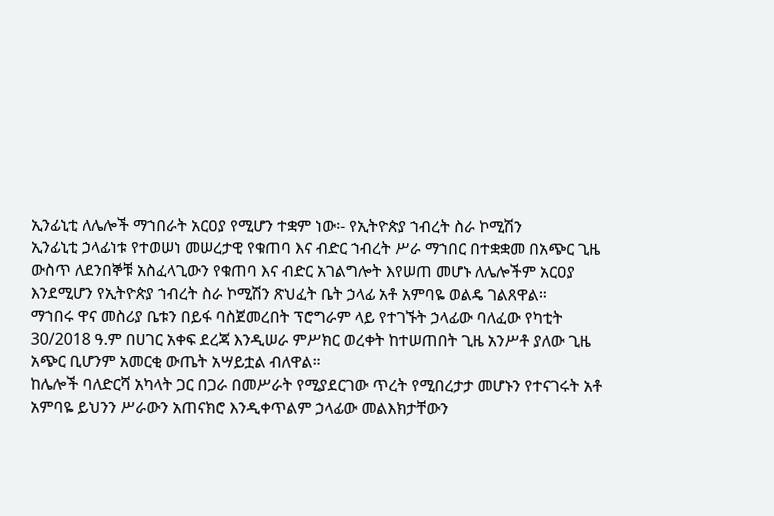ኢንፊኒቲ ለሌሎች ማኀበራት አርዐያ የሚሆን ተቋም ነው፡- የኢትዮጵያ ኀብረት ስራ ኮሚሽን
ኢንፊኒቲ ኃላፊነቱ የተወሠነ መሠረታዊ የቁጠባ እና ብድር ኀብረት ሥራ ማኀበር በተቋቋመ በአጭር ጊዜ ውስጥ ለደንበኞቹ አስፈላጊውን የቁጠባ እና ብድር አገልግሎት እየሠጠ መሆኑ ለሌሎችም አርዐያ እንደሚሆን የኢትዮጵያ ኀብረት ስራ ኮሚሽን ጽህፈት ቤት ኃላፊ አቶ አምባዬ ወልዴ ገልጸዋል።
ማኀበሩ ዋና መስሪያ ቤቱን በይፋ ባስጀመረበት ፕሮግራም ላይ የተገኙት ኃላፊው ባለፈው የካቲት 30/2018 ዓ.ም በሀገር አቀፍ ደረጃ እንዲሠራ ምሥክር ወረቀት ከተሠጠበት ጊዜ አንሥቶ ያለው ጊዜ አጭር ቢሆንም አመርቂ ውጤት አሣይቷል ብለዋል።
ከሌሎች ባለድርሻ አካላት ጋር በጋራ በመሥራት የሚያደርገው ጥረት የሚበረታታ መሆኑን የተናገሩት አቶ አምባዬ ይህንን ሥራውን አጠናክሮ እንዲቀጥልም ኃላፊው መልእክታቸውን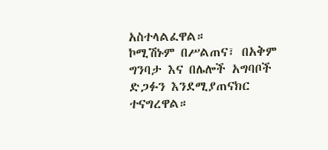አስተላልፈዋል።
ኮሚሽኑም በሥልጠና፣ በአቅም ግንባታ እና በሌሎች አግባቦች ድጋፉን እንደሚያጠናክር ተናግረዋል።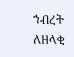ኀብረት ለዘላቂ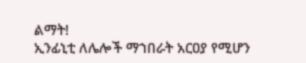ልማት!
ኢንፊኒቲ ለሌሎች ማኀበራት አርዐያ የሚሆን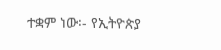ተቋም ነው፡- የኢትዮጵያ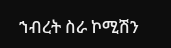ኀብረት ስራ ኮሚሽን